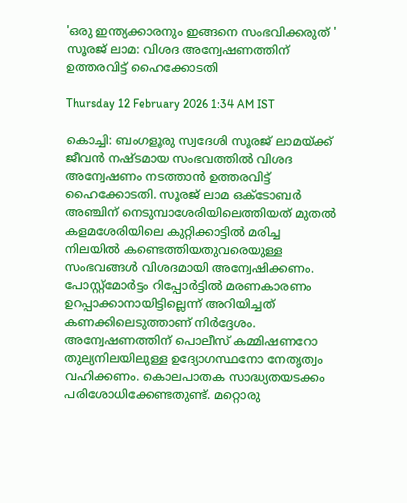'ഒരു ഇന്ത്യക്കാരനും ഇങ്ങനെ സംഭവിക്കരുത് '  സൂരജ് ലാമ: വിശദ അന്വേഷണത്തിന് ഉത്തരവിട്ട് ഹൈക്കോടതി

Thursday 12 February 2026 1:34 AM IST

കൊച്ചി: ബംഗളൂരു സ്വദേശി സൂരജ് ലാമയ്‌ക്ക് ജീവൻ നഷ്ടമായ സംഭവത്തിൽ വിശദ അന്വേഷണം നടത്താൻ ഉത്തരവിട്ട് ഹൈക്കോടതി. സൂരജ് ലാമ ഒക്ടോബർ അഞ്ചിന് നെടുമ്പാശേരിയിലെത്തിയത് മുതൽ കളമശേരിയിലെ കുറ്റിക്കാട്ടിൽ മരിച്ച നിലയിൽ കണ്ടെത്തിയതുവരെയുള്ള സംഭവങ്ങൾ വിശദമായി അന്വേഷിക്കണം. പോസ്റ്റ്മോർട്ടം റിപ്പോർട്ടിൽ മരണകാരണം ഉറപ്പാക്കാനായിട്ടില്ലെന്ന് അറിയിച്ചത് കണക്കിലെടുത്താണ് നിർദ്ദേശം. അന്വേഷണത്തിന് പൊലീസ് കമ്മിഷണറോ തുല്യനിലയിലുള്ള ഉദ്യോഗസ്ഥനോ നേതൃത്വം വഹിക്കണം. കൊലപാതക സാദ്ധ്യതയടക്കം പരിശോധിക്കേണ്ടതുണ്ട്. മറ്റൊരു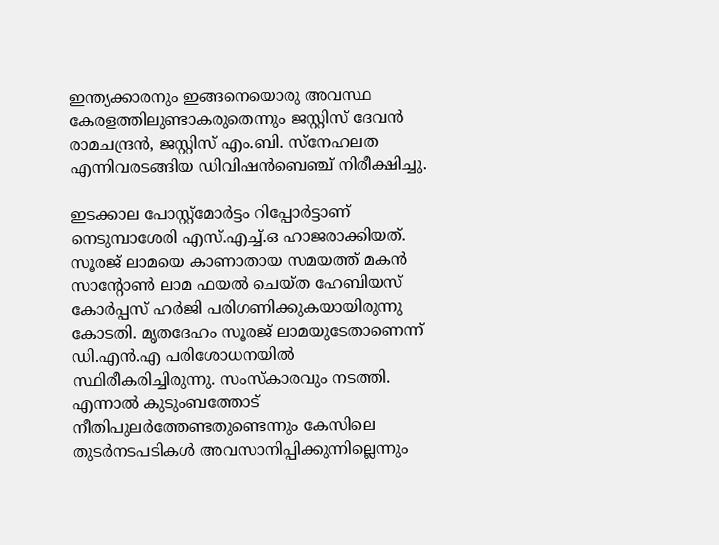ഇന്ത്യക്കാരനും ഇങ്ങനെയൊരു അവസ്ഥ കേരളത്തിലുണ്ടാകരുതെന്നും ജസ്റ്റിസ് ദേവൻ രാമചന്ദ്രൻ, ജസ്റ്റിസ് എം.ബി. സ്‌നേഹലത എന്നിവരടങ്ങിയ ഡിവിഷൻബെഞ്ച് നിരീക്ഷിച്ചു.

ഇടക്കാല പോസ്റ്റ്മോർട്ടം റിപ്പോർട്ടാണ് നെടുമ്പാശേരി എസ്.എച്ച്.ഒ ഹാജരാക്കിയത്. സൂരജ് ലാമയെ കാണാതായ സമയത്ത് മകൻ സാന്റോൺ ലാമ ഫയൽ ചെയ്ത ഹേബിയസ് കോർപ്പസ് ഹർജി പരിഗണിക്കുകയായിരുന്നു കോടതി. മൃതദേഹം സൂരജ് ലാമയുടേതാണെന്ന് ഡി.എൻ.എ പരിശോധനയിൽ സ്ഥിരീകരിച്ചിരുന്നു. സംസ്കാരവും നടത്തി. എന്നാൽ കുടുംബത്തോട് നീതിപുലർത്തേണ്ടതുണ്ടെന്നും കേസിലെ തുടർനടപടികൾ അവസാനിപ്പിക്കുന്നില്ലെന്നും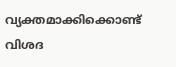വ്യക്തമാക്കിക്കൊണ്ട് വിശദ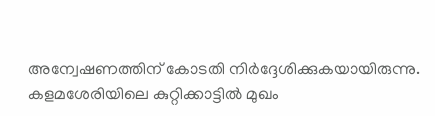അന്വേഷണത്തിന് കോടതി നിർദ്ദേശിക്കുകയായിരുന്നു. കളമശേരിയിലെ കുറ്റിക്കാട്ടിൽ മുഖം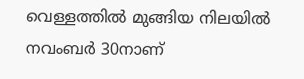വെള്ളത്തിൽ മുങ്ങിയ നിലയിൽ നവംബർ 30നാണ്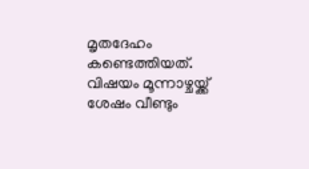മൃതദേഹം കണ്ടെത്തിയത്. വിഷയം മൂന്നാഴ്ചയ്ക്ക് ശേഷം വീണ്ടും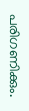പരിഗണിക്കും.